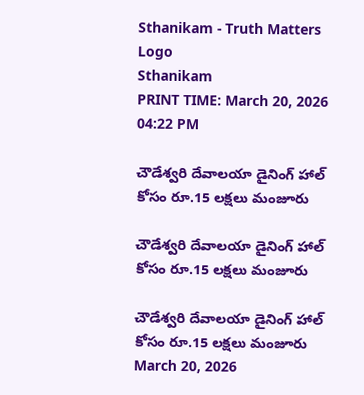Sthanikam - Truth Matters
Logo
Sthanikam
PRINT TIME: March 20, 2026 04:22 PM

చౌడేశ్వరి దేవాలయా డైనింగ్ హాల్ కోసం రూ.15 లక్షలు మంజూరు

చౌడేశ్వరి దేవాలయా డైనింగ్ హాల్ కోసం రూ.15 లక్షలు మంజూరు

చౌడేశ్వరి దేవాలయా డైనింగ్ హాల్ కోసం రూ.15 లక్షలు మంజూరు
March 20, 2026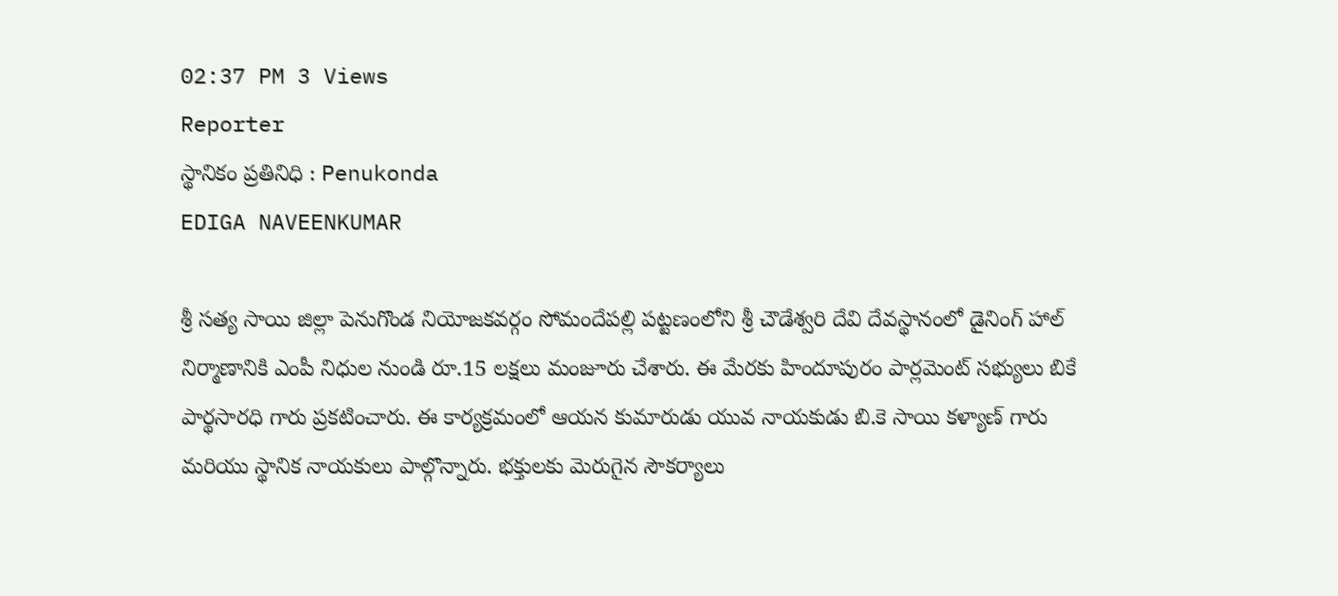02:37 PM 3 Views
Reporter
స్థానికం ప్రతినిధి : Penukonda
EDIGA NAVEENKUMAR

శ్రీ సత్య సాయి జిల్లా పెనుగొండ నియోజకవర్గం సోమందేపల్లి పట్టణంలోని శ్రీ చౌడేశ్వరి దేవి దేవస్థానంలో డైనింగ్ హాల్ నిర్మాణానికి ఎంపీ నిధుల నుండి రూ.15 లక్షలు మంజూరు చేశారు. ఈ మేరకు హిందూపురం పార్లమెంట్ సభ్యులు బికే పార్థసారధి గారు ప్రకటించారు. ఈ కార్యక్రమంలో ఆయన కుమారుడు యువ నాయకుడు బి.కె సాయి కళ్యాణ్ గారు మరియు స్థానిక నాయకులు పాల్గొన్నారు. భక్తులకు మెరుగైన సౌకర్యాలు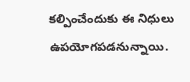కల్పించేందుకు ఈ నిధులు ఉపయోగపడనున్నాయి.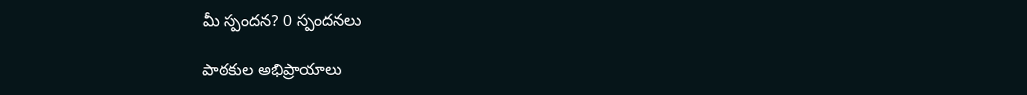మీ స్పందన? 0 స్పందనలు

పాఠకుల అభిప్రాయాలు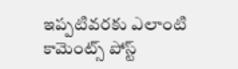ఇప్పటివరకు ఎలాంటి కామెంట్స్ పోస్ట్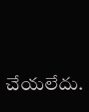చేయలేదు.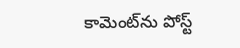కామెంట్‌ను పోస్ట్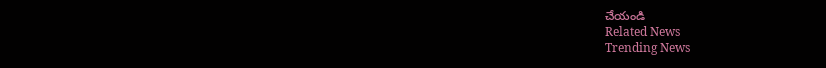చేయండి
Related News
Trending News